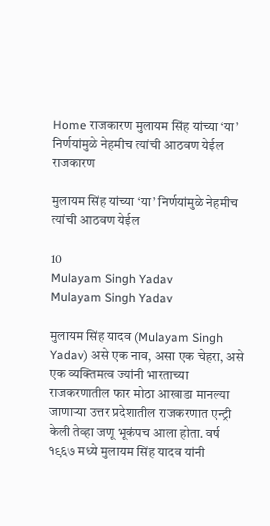Home राजकारण मुलायम सिंह यांच्या ‘या’ निर्णयांमुळे नेहमीच त्यांची आठवण येईल
राजकारण

मुलायम सिंह यांच्या ‘या’ निर्णयांमुळे नेहमीच त्यांची आठवण येईल

10
Mulayam Singh Yadav
Mulayam Singh Yadav

मुलायम सिंह यादव (Mulayam Singh Yadav) असे एक नाव, असा एक चेहरा, असे एक व्यक्तिमत्व ज्यांनी भारताच्या राजकरणातील फार मोठा आखाडा मानल्या जाणाऱ्या उत्तर प्रदेशातील राजकरणात एन्ट्री केली तेव्हा जणू भूकंपच आला होता. वर्ष १९६७ मध्ये मुलायम सिंह यादव यांनी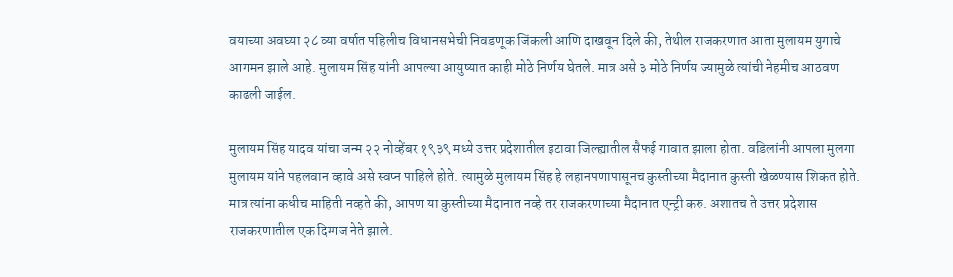वयाच्या अवघ्या २८ व्या वर्षात पहिलीच विधानसभेची निवडणूक जिंकली आणि दाखवून दिले की, तेथील राजकरणात आता मुलायम युगाचे आगमन झाले आहे. मुलायम सिंह यांनी आपल्या आयुष्यात काही मोठे निर्णय घेतले. मात्र असे ३ मोठे निर्णय ज्यामुळे त्यांची नेहमीच आठवण काढली जाईल.

मुलायम सिंह यादव यांचा जन्म २२ नोव्हेंबर १९३९ मध्ये उत्तर प्रदेशातील इटावा जिल्ह्यातील सैफई गावात झाला होता. वडिलांनी आपला मुलगा मुलायम यांने पहलवान व्हावे असे स्वप्न पाहिले होते. त्यामुळे मुलायम सिंह हे लहानपणापासूनच कुस्तीच्या मैदानात कुस्ती खेळण्यास शिकत होते. मात्र त्यांना कधीच माहिती नव्हते की, आपण या कुस्तीच्या मैदानात नव्हे तर राजकरणाच्या मैदानात एन्ट्री करु. अशातच ते उत्तर प्रदेशास राजकरणातील एक दिग्गज नेते झाले.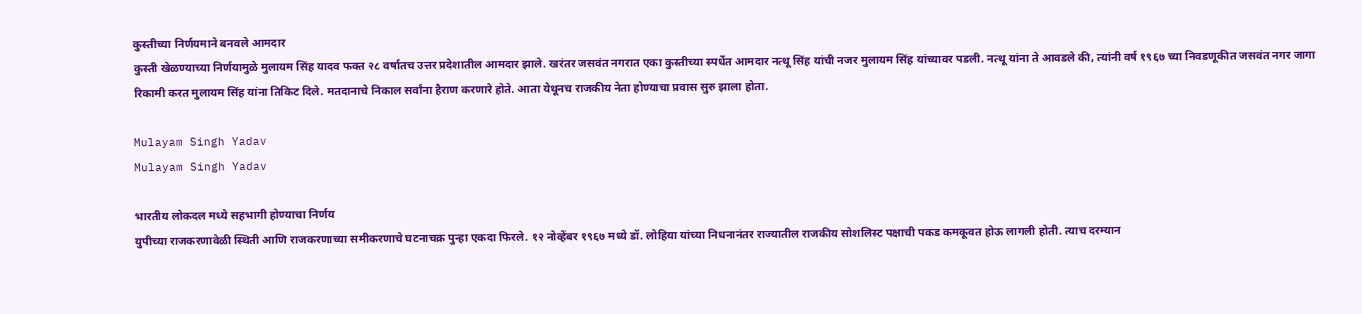कुस्तीच्या निर्णयमाने बनवले आमदार
कुस्ती खेळण्याच्या निर्णयामुळे मुलायम सिंह यादव फक्त २८ वर्षातच उत्तर प्रदेशातील आमदार झाले. खरंतर जसवंत नगरात एका कुस्तीच्या स्पर्धेत आमदार नत्थू सिंह यांची नजर मुलायम सिंह यांच्यावर पडली. नत्थू यांना ते आवडले की, त्यांनी वर्ष १९६७ च्या निवडणूकीत जसवंत नगर जागा रिकामी करत मुलायम सिंह यांना तिकिट दिले. मतदानाचे निकाल सर्वांना हैराण करणारे होते. आता येथूनच राजकीय नेता होण्याचा प्रवास सुरु झाला होता.

Mulayam Singh Yadav
Mulayam Singh Yadav

भारतीय लोकदल मध्ये सहभागी होण्याचा निर्णय
युपीच्या राजकरणावेळी स्थिती आणि राजकरणाच्या समीकरणाचे घटनाचक्र पुन्हा एकदा फिरले. १२ नोव्हेंबर १९६७ मध्ये डॉ. लोहिया यांच्या निधनानंतर राज्यातील राजकीय सोशलिस्ट पक्षाची पकड कमकूवत होऊ लागली होती. त्याच दरम्यान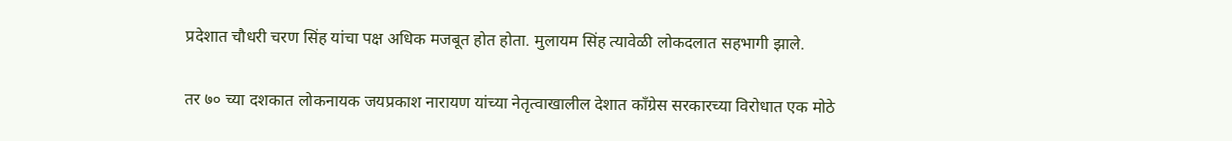प्रदेशात चौधरी चरण सिंह यांचा पक्ष अधिक मजबूत होत होता. मुलायम सिंह त्यावेळी लोकदलात सहभागी झाले.

तर ७० च्या दशकात लोकनायक जयप्रकाश नारायण यांच्या नेतृत्वाखालील देशात काँग्रेस सरकारच्या विरोधात एक मोठे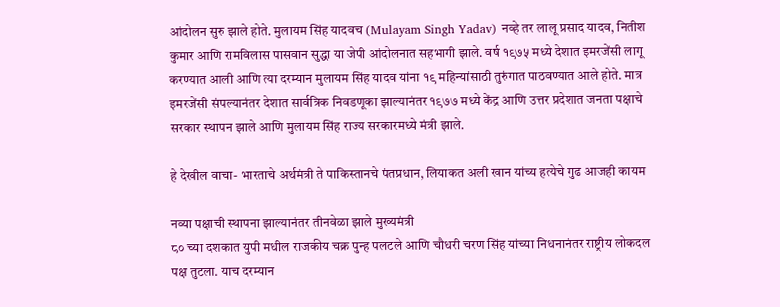आंदोलन सुरु झाले होते. मुलायम सिंह यादवच (Mulayam Singh Yadav) नव्हे तर लालू प्रसाद यादव, नितीश कुमार आणि रामविलास पासवान सुद्धा या जेपी आंदोलनात सहभागी झाले. वर्ष १९७५ मध्ये देशात इमरजेंसी लागू करण्यात आली आणि त्या दरम्यान मुलायम सिंह यादव यांना १९ महिन्यांसाठी तुरुंगात पाठवण्यात आले होते. मात्र इमरजेंसी संपल्यानंतर देशात सार्वत्रिक निवडणूका झाल्यानंतर १९७७ मध्ये केंद्र आणि उत्तर प्रदेशात जनता पक्षाचे सरकार स्थापन झाले आणि मुलायम सिंह राज्य सरकारमध्ये मंत्री झाले.

हे देखील वाचा- भारताचे अर्थमंत्री ते पाकिस्तानचे पंतप्रधान, लियाकत अली खान यांच्य हत्येचे गुढ आजही कायम

नव्या पक्षाची स्थापना झाल्यानंतर तीनवेळा झाले मुख्यमंत्री
८० च्या दशकात युपी मधील राजकीय चक्र पुन्ह पलटले आणि चौधरी चरण सिंह यांच्या निधनानंतर राष्ट्रीय लोकदल पक्ष तुटला. याच दरम्यान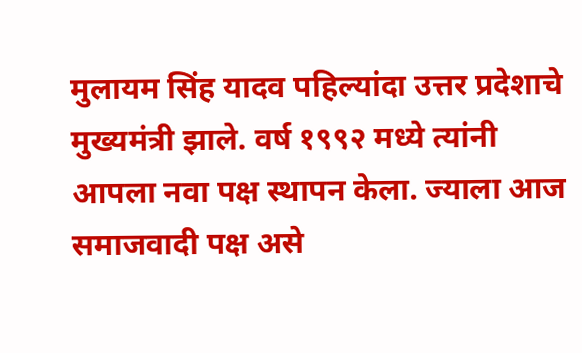मुलायम सिंह यादव पहिल्यांदा उत्तर प्रदेशाचे मुख्यमंत्री झाले. वर्ष १९९२ मध्ये त्यांनी आपला नवा पक्ष स्थापन केला. ज्याला आज समाजवादी पक्ष असे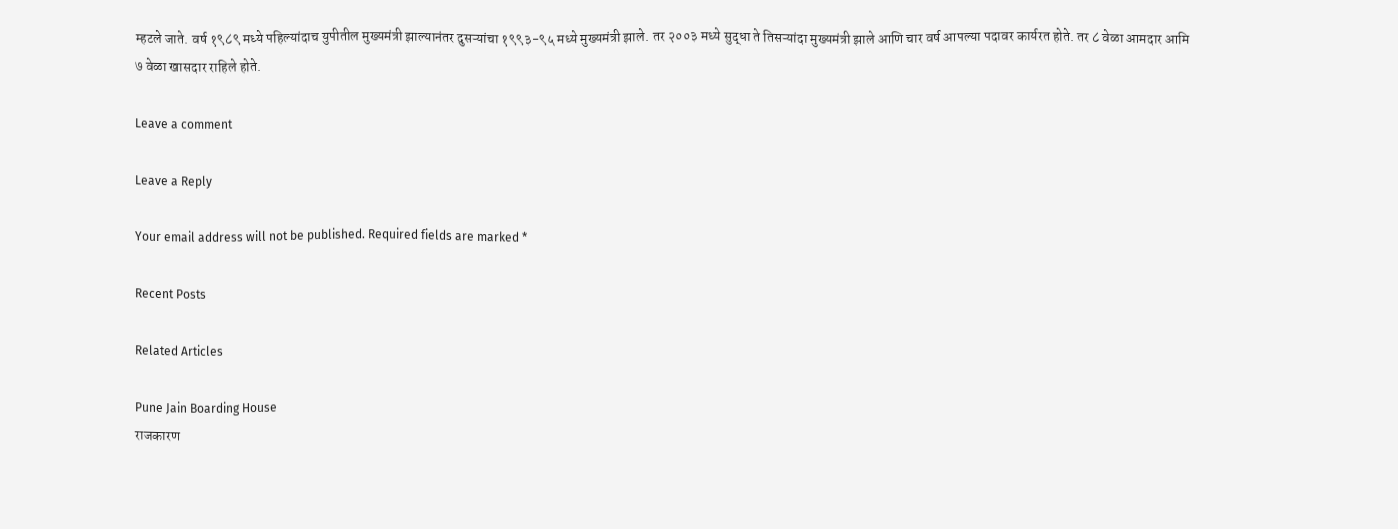म्हटले जाते. वर्ष १९८९ मध्ये पहिल्यांदाच युपीतील मुख्यमंत्री झाल्यानंतर दुसऱ्यांचा १९९३-९५ मध्ये मुख्यमंत्री झाले. तर २००३ मध्ये सुद्धा ते तिसऱ्यांदा मुख्यमंत्री झाले आणि चार वर्ष आपल्या पदावर कार्यरत होते. तर ८ वेळा आमदार आमि ७ वेळा खासदार राहिले होते.

Leave a comment

Leave a Reply

Your email address will not be published. Required fields are marked *

Recent Posts

Related Articles

Pune Jain Boarding House
राजकारण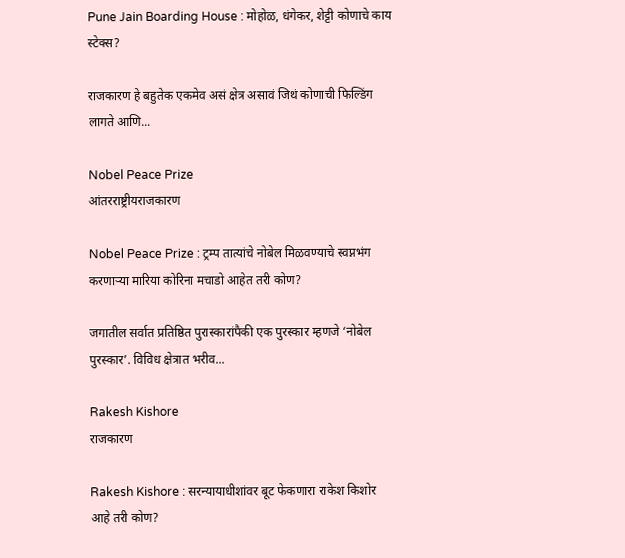Pune Jain Boarding House : मोहोळ, धंगेकर, शेट्टी कोणाचे काय स्टेक्स?

राजकारण हे बहुतेक एकमेव असं क्षेत्र असावं जिथं कोणाची फिल्डिंग लागते आणि...

Nobel Peace Prize
आंतरराष्ट्रीयराजकारण

Nobel Peace Prize : ट्रम्प तात्यांचे नोबेल मिळवण्याचे स्वप्नभंग करणाऱ्या मारिया कोरिना मचाडो आहेत तरी कोण?

जगातील सर्वात प्रतिष्ठित पुरास्कारांपैकी एक पुरस्कार म्हणजे ‘नोबेल पुरस्कार’. विविध क्षेत्रात भरीव...

Rakesh Kishore
राजकारण

Rakesh Kishore : सरन्यायाधीशांवर बूट फेकणारा राकेश किशोर आहे तरी कोण?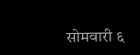सोमवारी ६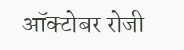ऑक्टोबर रोजी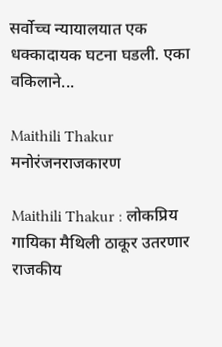सर्वोच्च न्यायालयात एक धक्कादायक घटना घडली. एका वकिलाने...

Maithili Thakur
मनोरंजनराजकारण

Maithili Thakur : लोकप्रिय गायिका मैथिली ठाकूर उतरणार राजकीय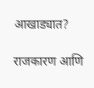आखाड्यात?

राजकारण आणि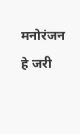मनोरंजन हे जरी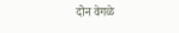दोन वेगळे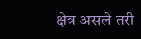क्षेत्र असले तरी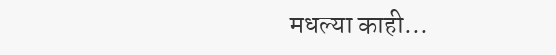मधल्या काही...